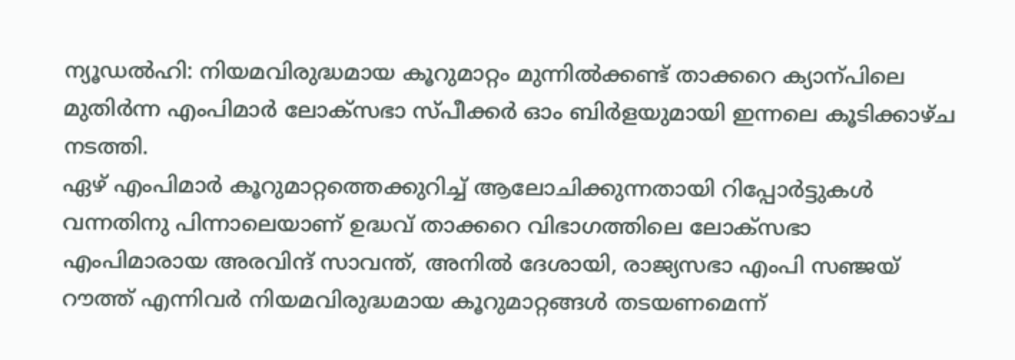ന്യൂഡൽഹി: നിയമവിരുദ്ധമായ കൂറുമാറ്റം മുന്നിൽക്കണ്ട് താക്കറെ ക്യാന്പിലെ മുതിർന്ന എംപിമാർ ലോക്സഭാ സ്പീക്കർ ഓം ബിർളയുമായി ഇന്നലെ കൂടിക്കാഴ്ച നടത്തി.
ഏഴ് എംപിമാർ കൂറുമാറ്റത്തെക്കുറിച്ച് ആലോചിക്കുന്നതായി റിപ്പോർട്ടുകൾ വന്നതിനു പിന്നാലെയാണ് ഉദ്ധവ് താക്കറെ വിഭാഗത്തിലെ ലോക്സഭാ എംപിമാരായ അരവിന്ദ് സാവന്ത്, അനിൽ ദേശായി, രാജ്യസഭാ എംപി സഞ്ജയ് റൗത്ത് എന്നിവർ നിയമവിരുദ്ധമായ കൂറുമാറ്റങ്ങൾ തടയണമെന്ന്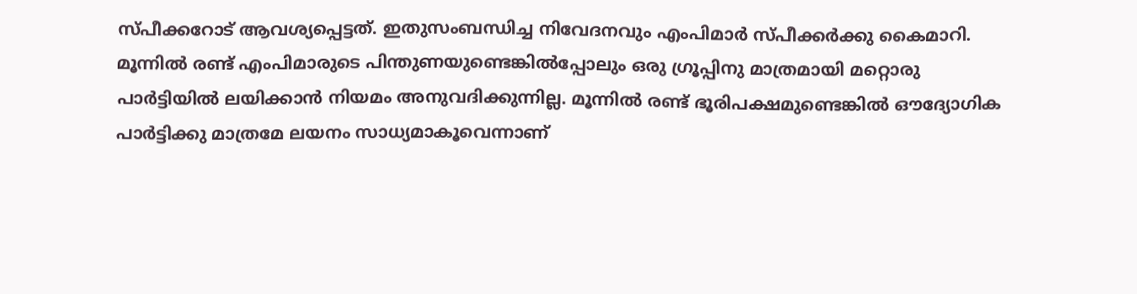സ്പീക്കറോട് ആവശ്യപ്പെട്ടത്. ഇതുസംബന്ധിച്ച നിവേദനവും എംപിമാർ സ്പീക്കർക്കു കൈമാറി.
മൂന്നിൽ രണ്ട് എംപിമാരുടെ പിന്തുണയുണ്ടെങ്കിൽപ്പോലും ഒരു ഗ്രൂപ്പിനു മാത്രമായി മറ്റൊരു പാർട്ടിയിൽ ലയിക്കാൻ നിയമം അനുവദിക്കുന്നില്ല. മൂന്നിൽ രണ്ട് ഭൂരിപക്ഷമുണ്ടെങ്കിൽ ഔദ്യോഗിക പാർട്ടിക്കു മാത്രമേ ലയനം സാധ്യമാകൂവെന്നാണ്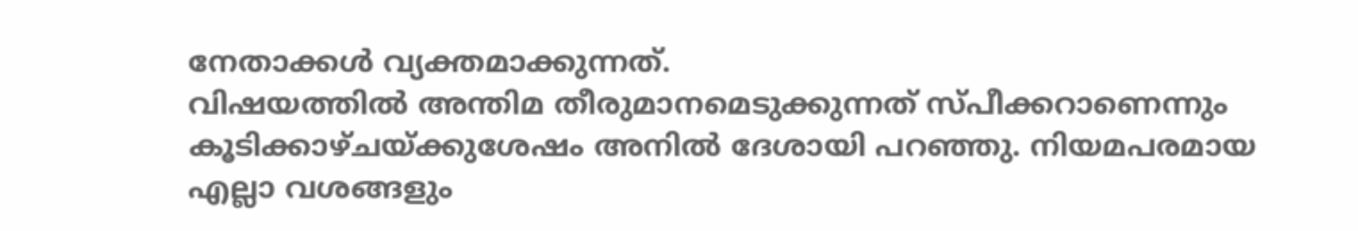നേതാക്കൾ വ്യക്തമാക്കുന്നത്.
വിഷയത്തിൽ അന്തിമ തീരുമാനമെടുക്കുന്നത് സ്പീക്കറാണെന്നും കൂടിക്കാഴ്ചയ്ക്കുശേഷം അനിൽ ദേശായി പറഞ്ഞു. നിയമപരമായ എല്ലാ വശങ്ങളും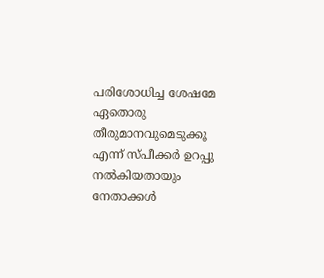പരിശോധിച്ച ശേഷമേ ഏതൊരു തീരുമാനവുമെടുക്കൂ എന്ന് സ്പീക്കർ ഉറപ്പു നൽകിയതായും നേതാക്കൾ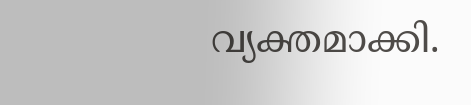വ്യക്തമാക്കി.